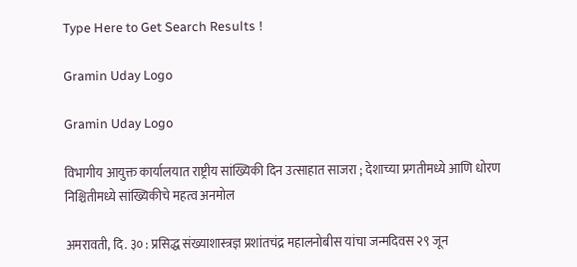Type Here to Get Search Results !

Gramin Uday Logo

Gramin Uday Logo

विभागीय आयुक्त कार्यालयात राष्ट्रीय सांख्यिकी दिन उत्साहात साजरा ; देशाच्या प्रगतीमध्ये आणि धोरण निश्चितीमध्ये सांख्यिकीचे महत्व अनमोल

अमरावती, दि. ३० : प्रसिद्ध संख्याशास्त्रज्ञ प्रशांतचंद्र महालनोबीस यांचा जन्मदिवस २९ जून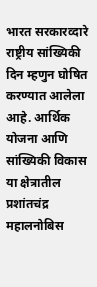भारत सरकारव्दारे राष्ट्रीय सांख्यिकी दिन म्हणुन घोषित करण्यात आलेला आहे. आर्थिक योजना आणि सांख्यिकी विकास या क्षेत्रातील प्रशांतचंद्र महालनोबिस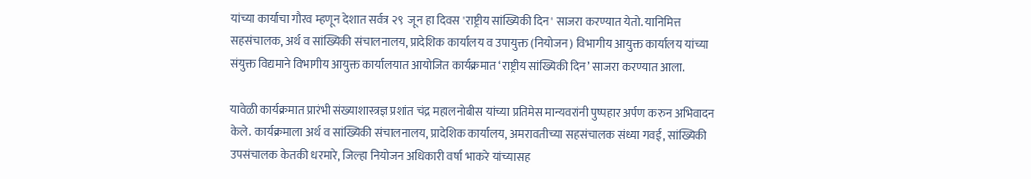यांच्या कार्याचा गौरव म्हणून देशात सर्वत्र २९  जून हा दिवस 'राष्ट्रीय सांख्यिकी दिन' साजरा करण्यात येतो. यानिमित्त सहसंचालक, अर्थ व सांख्यिकी संचालनालय, प्रादेशिक कार्यालय व उपायुक्त (नियोजन) विभागीय आयुक्त कार्यालय यांच्या संयुक्त विद्यमाने विभागीय आयुक्त कार्यालयात आयोजित कार्यक्रमात ‘राष्ट्रीय सांख्यिकी दिन’ साजरा करण्यात आला.

यावेळी कार्यक्रमात प्रारंभी संख्याशास्त्रज्ञ प्रशांत चंद्र महालनोबीस यांच्या प्रतिमेस मान्यवरांनी पुष्पहार अर्पण करुन अभिवादन केले. कार्यक्रमाला अर्थ व सांख्यिकी संचालनालय, प्रादेशिक कार्यालय, अमरावतीच्या सहसंचालक संध्या गवई, सांख्यिकी उपसंचालक केतकी धरमारे, जिल्हा नियोजन अधिकारी वर्षा भाकरे यांच्यासह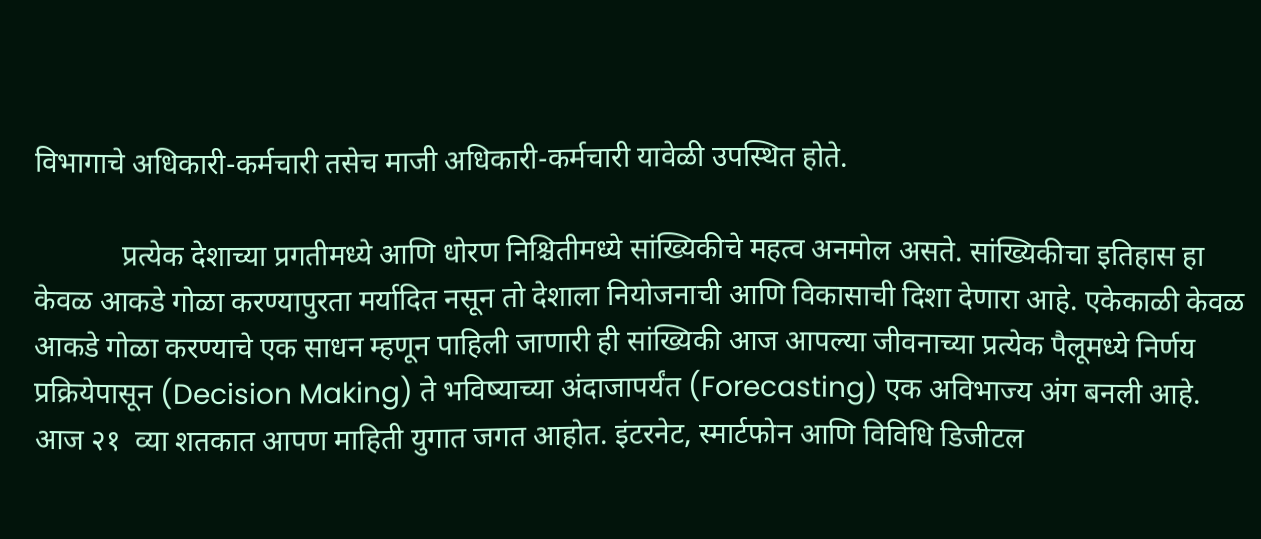विभागाचे अधिकारी-कर्मचारी तसेच माजी अधिकारी-कर्मचारी यावेळी उपस्थित होते.

            प्रत्येक देशाच्या प्रगतीमध्ये आणि धोरण निश्चितीमध्ये सांख्यिकीचे महत्व अनमोल असते. सांख्यिकीचा इतिहास हा केवळ आकडे गोळा करण्यापुरता मर्यादित नसून तो देशाला नियोजनाची आणि विकासाची दिशा देणारा आहे. एकेकाळी केवळ आकडे गोळा करण्याचे एक साधन म्हणून पाहिली जाणारी ही सांख्यिकी आज आपल्या जीवनाच्या प्रत्येक पैलूमध्ये निर्णय प्रक्रियेपासून (Decision Making) ते भविष्याच्या अंदाजापर्यंत (Forecasting) एक अविभाज्य अंग बनली आहे. आज २१  व्या शतकात आपण माहिती युगात जगत आहोत. इंटरनेट, स्मार्टफोन आणि विविधि डिजीटल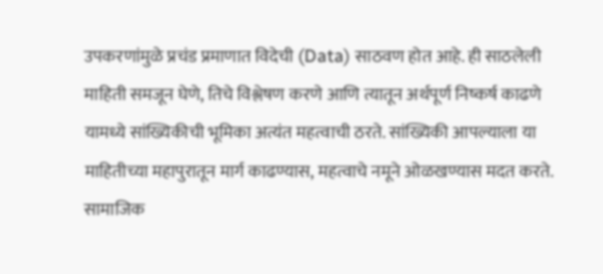उपकरणांमुळे प्रचंड प्रमाणात विदेची (Data) साठवण होत आहे. ही साठलेली माहिती समजून घेणे, तिचे विश्लेषण करणे आणि त्यातून अर्थपूर्ण निष्कर्ष काढणे यामध्ये सांख्यिकीची भूमिका अत्यंत महत्वाची ठरते. सांख्यिकी आपल्याला या माहितीच्या महापुरातून मार्ग काढण्यास, महत्वाचे नमूने ओळखण्यास मदत करते. सामाजिक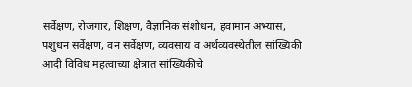सर्वेक्षण, रोजगार, शिक्षण, वैज्ञानिक संशोधन, हवामान अभ्यास, पशुधन सर्वेक्षण, वन सर्वेक्षण, व्यवसाय व अर्थव्यवस्थेतील सांख्यिकी आदी विविध महत्वाच्या क्षेत्रात सांख्यिकीचे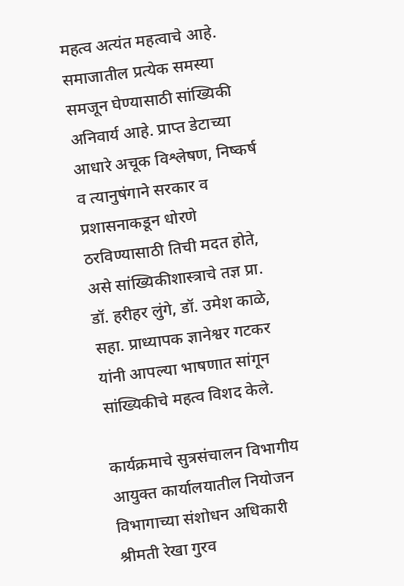महत्व अत्यंत महत्वाचे आहे. समाजातील प्रत्येक समस्या समजून घेण्यासाठी सांख्यिकी अनिवार्य आहे. प्राप्त डेटाच्या आधारे अचूक विश्लेषण, निष्कर्ष व त्यानुषंगाने सरकार व प्रशासनाकडून धोरणे ठरविण्यासाठी तिची मदत होते, असे सांख्यिकीशास्त्राचे तज्ञ प्रा. डॉ. हरीहर लुंगे, डॉ. उमेश काळे, सहा. प्राध्यापक ज्ञानेश्वर गटकर यांनी आपल्या भाषणात सांगून सांख्यिकीचे महत्व विशद केले.

कार्यक्रमाचे सुत्रसंचालन विभागीय आयुक्त कार्यालयातील नियोजन विभागाच्या संशोधन अधिकारी श्रीमती रेखा गुरव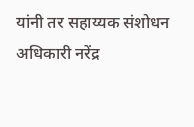यांनी तर सहाय्यक संशोधन अधिकारी नरेंद्र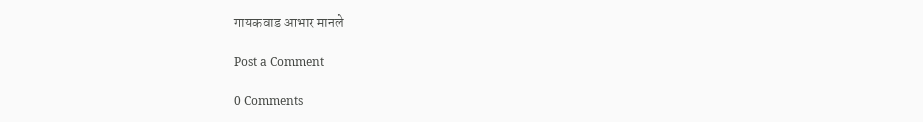गायकवाड आभार मानले

Post a Comment

0 Comments